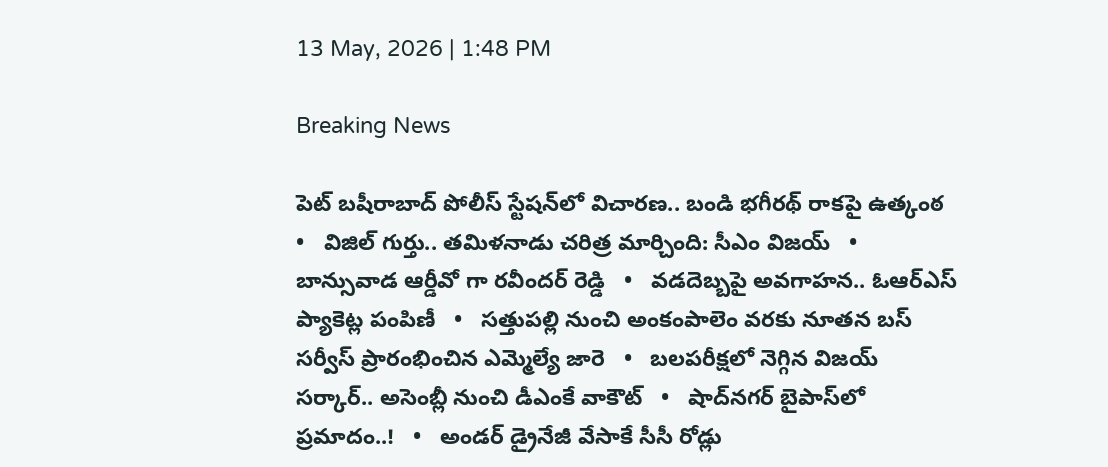13 May, 2026 | 1:48 PM

Breaking News

పెట్ బషీరాబాద్ పోలీస్ స్టేషన్‌లో విచారణ.. బండి భగీరథ్ రాకపై ఉత్కంఠ   •   విజిల్ గుర్తు.. తమిళనాడు చరిత్ర మార్చింది: సీఎం విజయ్   •   బాన్సువాడ ఆర్డీవో గా రవీందర్ రెడ్డి   •   వడదెబ్బపై అవగాహన.. ఓఆర్‌ఎస్ ప్యాకెట్ల పంపిణీ   •   సత్తుపల్లి నుంచి అంకంపాలెం వరకు నూతన బస్ సర్వీస్ ప్రారంభించిన ఎమ్మెల్యే జారె   •   బలపరీక్షలో నెగ్గిన విజయ్‌ సర్కార్.. అసెంబ్లీ నుంచి డీఎంకే వాకౌట్   •   షాద్‌నగర్ బైపాస్‌లో ప్రమాదం..!   •   అండర్ డ్రైనేజీ వేసాకే సీసీ రోడ్లు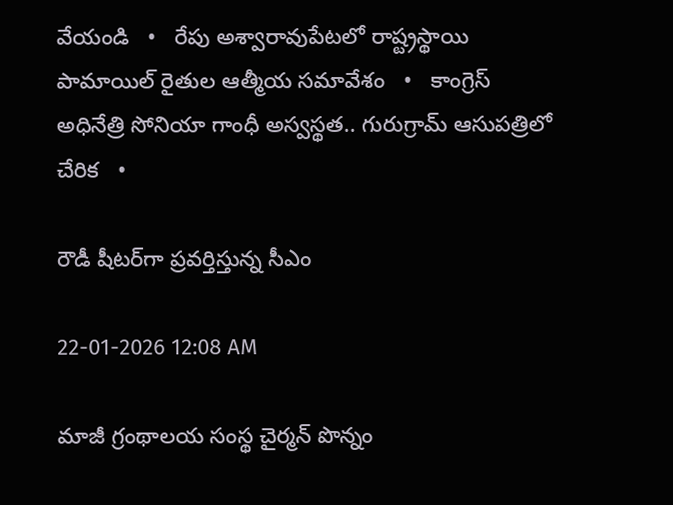వేయండి   •   రేపు అశ్వారావుపేటలో రాష్ట్రస్థాయి పామాయిల్ రైతుల ఆత్మీయ సమావేశం   •   కాంగ్రెస్ అధినేత్రి సోనియా గాంధీ అస్వస్థత.. గురుగ్రామ్ ఆసుపత్రిలో చేరిక   •

రౌడీ షీటర్‌గా ప్రవర్తిస్తున్న సీఎం

22-01-2026 12:08 AM

మాజీ గ్రంథాలయ సంస్థ చైర్మన్ పొన్నం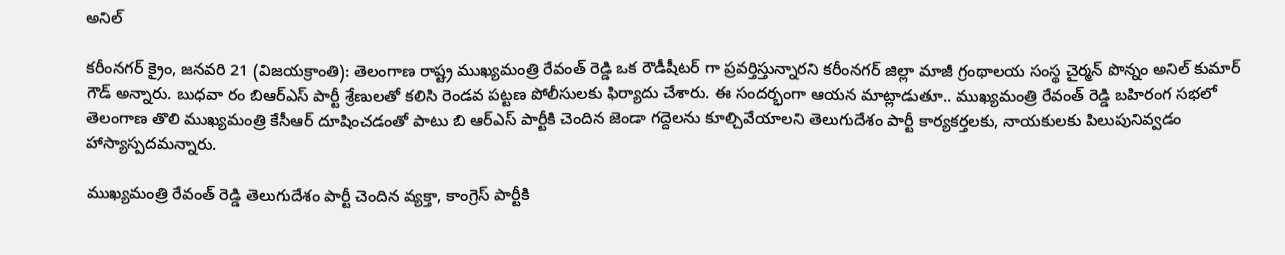అనిల్

కరీంనగర్ క్రైం, జనవరి 21 (విజయక్రాంతి): తెలంగాణ రాష్ట్ర ముఖ్యమంత్రి రేవంత్ రెడ్డి ఒక రౌడీషీటర్ గా ప్రవర్తిస్తున్నారని కరీంనగర్ జిల్లా మాజీ గ్రంథాలయ సంస్థ చైర్మన్ పొన్నం అనిల్ కుమార్ గౌడ్ అన్నారు. బుధవా రం బిఆర్‌ఎస్ పార్టీ శ్రేణులతో కలిసి రెండవ పట్టణ పోలీసులకు ఫిర్యాదు చేశారు. ఈ సందర్భంగా ఆయన మాట్లాడుతూ.. ముఖ్యమంత్రి రేవంత్ రెడ్డి బహిరంగ సభలో తెలంగాణ తొలి ముఖ్యమంత్రి కేసీఆర్ దూషించడంతో పాటు బి ఆర్‌ఎస్ పార్టీకి చెందిన జెండా గద్దెలను కూల్చివేయాలని తెలుగుదేశం పార్టీ కార్యకర్తలకు, నాయకులకు పిలుపునివ్వడం హాస్యాస్పదమన్నారు.

ముఖ్యమంత్రి రేవంత్ రెడ్డి తెలుగుదేశం పార్టీ చెందిన వ్యక్తా, కాంగ్రెస్ పార్టీకి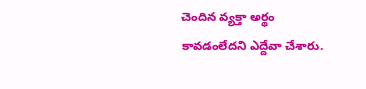చెందిన వ్యక్తా అర్థం కావడంలేదని ఎద్దేవా చేశారు.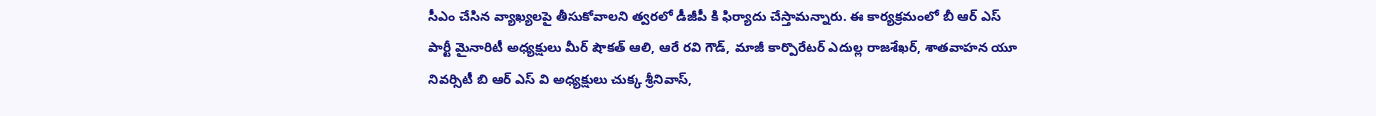సీఎం చేసిన వ్యాఖ్యలపై తీసుకోవాలని త్వరలో డీజీపీ కి ఫిర్యాదు చేస్తామన్నారు. ఈ కార్యక్రమంలో బీ ఆర్ ఎస్ పార్టీ మైనారిటీ అధ్యక్షులు మీర్ షౌకత్ ఆలి, ఆరే రవి గౌడ్, మాజీ కార్పొరేటర్ ఎదుల్ల రాజశేఖర్, శాతవాహన యూ నివర్సిటీ బి ఆర్ ఎస్ వి అధ్యక్షులు చుక్క శ్రీనివాస్,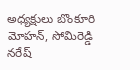అధ్యక్షులు బొంకూరి మోహన్, సోమిరెడ్డి నరేష్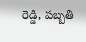రెడ్డి, పబ్బతి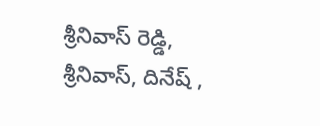శ్రీనివాస్ రెడ్డి, శ్రీనివాస్, దినేష్ ,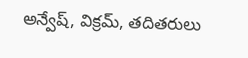అన్వేష్, విక్రమ్, తదితరులు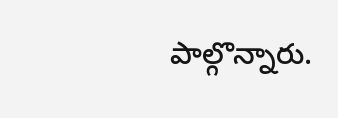పాల్గొన్నారు.